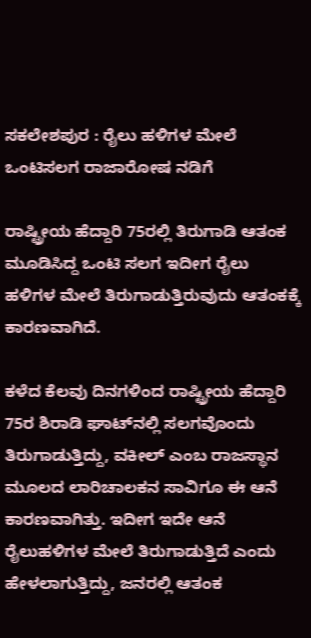ಸಕಲೇಶಪುರ : ರೈಲು ಹಳಿಗಳ ಮೇಲೆ ಒಂಟಿಸಲಗ ರಾಜಾರೋಷ ನಡಿಗೆ

ರಾಷ್ಟ್ರೀಯ ಹೆದ್ದಾರಿ 75ರಲ್ಲಿ ತಿರುಗಾಡಿ ಆತಂಕ ಮೂಡಿಸಿದ್ದ ಒಂಟಿ ಸಲಗ ಇದೀಗ ರೈಲು ಹಳಿಗಳ ಮೇಲೆ ತಿರುಗಾಡುತ್ತಿರುವುದು ಆತಂಕಕ್ಕೆ ಕಾರಣವಾಗಿದೆ.

ಕಳೆದ ಕೆಲವು ದಿನಗಳಿಂದ ರಾಷ್ಟ್ರೀಯ ಹೆದ್ದಾರಿ 75ರ ಶಿರಾಡಿ ಘಾಟ್‌ನಲ್ಲಿ ಸಲಗವೊಂದು ತಿರುಗಾಡುತ್ತಿದ್ದು, ವಕೀಲ್‌ ಎಂಬ ರಾಜಸ್ಥಾನ ಮೂಲದ ಲಾರಿಚಾಲಕನ ಸಾವಿಗೂ ಈ ಆನೆ ಕಾರಣವಾಗಿತ್ತು. ಇದೀಗ ಇದೇ ಆನೆ ರೈಲುಹಳಿಗಳ ಮೇಲೆ ತಿರುಗಾಡುತ್ತಿದೆ ಎಂದು ಹೇಳಲಾಗುತ್ತಿದ್ದು, ಜನರಲ್ಲಿ ಆತಂಕ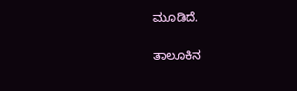ಮೂಡಿದೆ.

ತಾಲೂಕಿನ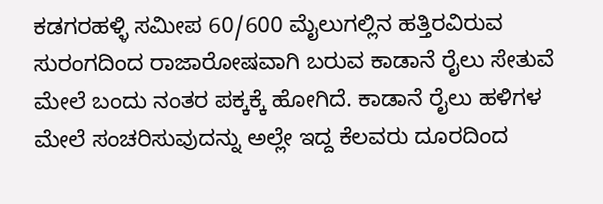ಕಡಗರಹಳ್ಳಿ ಸಮೀಪ 60/600 ಮೈಲುಗಲ್ಲಿನ ಹತ್ತಿರವಿರುವ ಸುರಂಗದಿಂದ ರಾಜಾರೋಷವಾಗಿ ಬರುವ ಕಾಡಾನೆ ರೈಲು ಸೇತುವೆ ಮೇಲೆ ಬಂದು ನಂತರ ಪಕ್ಕಕ್ಕೆ ಹೋಗಿದೆ. ಕಾಡಾನೆ ರೈಲು ಹಳಿಗಳ ಮೇಲೆ ಸಂಚರಿಸುವುದನ್ನು ಅಲ್ಲೇ ಇದ್ದ ಕೆಲವರು ದೂರದಿಂದ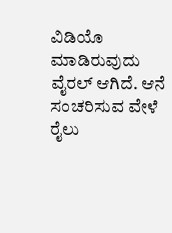ವಿಡಿಯೊ ಮಾಡಿರುವುದು ವೈರಲ್‌ ಆಗಿದೆ. ಆನೆ ಸಂಚರಿಸುವ ವೇಳೆ ರೈಲು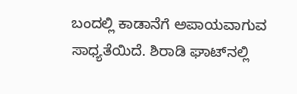ಬಂದಲ್ಲಿ ಕಾಡಾನೆಗೆ ಅಪಾಯವಾಗುವ ಸಾಧ್ಯತೆಯಿದೆ. ಶಿರಾಡಿ ಘಾಟ್‌ನಲ್ಲಿ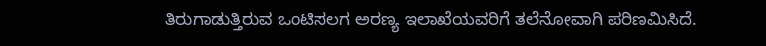ತಿರುಗಾಡುತ್ತಿರುವ ಒಂಟಿಸಲಗ ಅರಣ್ಯ ಇಲಾಖೆಯವರಿಗೆ ತಲೆನೋವಾಗಿ ಪರಿಣಮಿಸಿದೆ.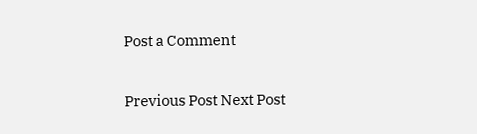Post a Comment

Previous Post Next Post